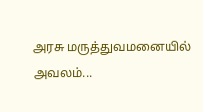அரசு மருத்துவமனையில் அவலம்...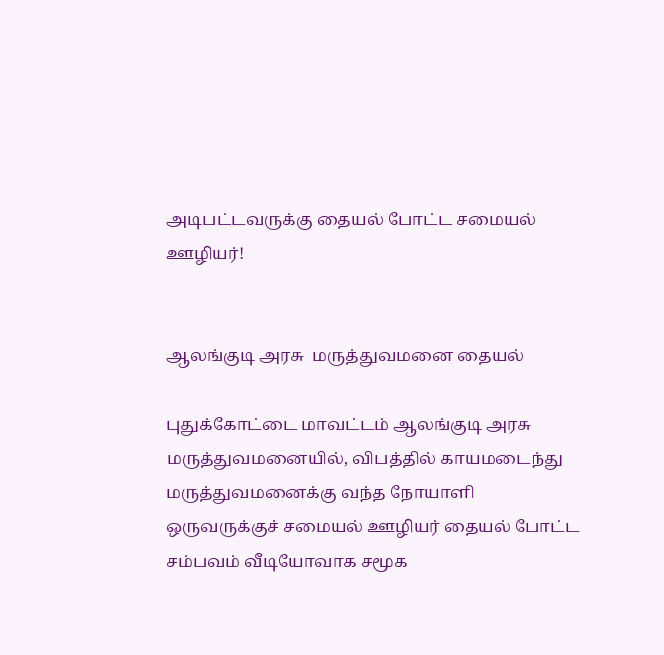அடிபட்டவருக்கு தையல் போட்ட சமையல் ஊழியர்!


ஆலங்குடி அரசு  மருத்துவமனை தையல்

புதுக்கோட்டை மாவட்டம் ஆலங்குடி அரசு மருத்துவமனையில், விபத்தில் காயமடைந்து மருத்துவமனைக்கு வந்த நோயாளி ஒருவருக்குச் சமையல் ஊழியர் தையல் போட்ட சம்பவம் வீடியோவாக சமூக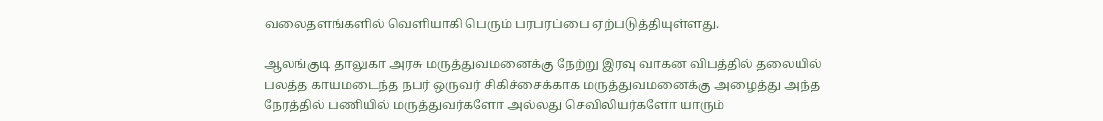வலைதளங்களில் வெளியாகி பெரும் பரபரப்பை ஏற்படுத்தியுள்ளது.

ஆலங்குடி தாலுகா அரசு மருத்துவமனைக்கு நேற்று இரவு வாகன விபத்தில் தலையில் பலத்த காயமடைந்த நபர் ஒருவர் சிகிச்சைக்காக மருத்துவமனைக்கு அழைத்து அந்த நேரத்தில் பணியில் மருத்துவர்களோ அல்லது செவிலியர்களோ யாரும்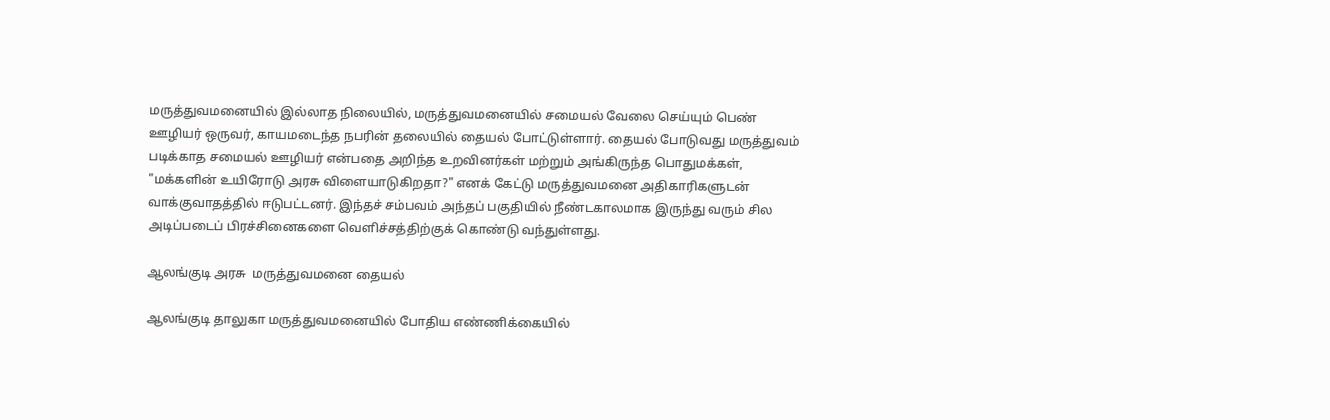மருத்துவமனையில் இல்லாத நிலையில், மருத்துவமனையில் சமையல் வேலை செய்யும் பெண் ஊழியர் ஒருவர், காயமடைந்த நபரின் தலையில் தையல் போட்டுள்ளார். தையல் போடுவது மருத்துவம் படிக்காத சமையல் ஊழியர் என்பதை அறிந்த உறவினர்கள் மற்றும் அங்கிருந்த பொதுமக்கள், "மக்களின் உயிரோடு அரசு விளையாடுகிறதா?" எனக் கேட்டு மருத்துவமனை அதிகாரிகளுடன் வாக்குவாதத்தில் ஈடுபட்டனர். இந்தச் சம்பவம் அந்தப் பகுதியில் நீண்டகாலமாக இருந்து வரும் சில அடிப்படைப் பிரச்சினைகளை வெளிச்சத்திற்குக் கொண்டு வந்துள்ளது.

ஆலங்குடி அரசு  மருத்துவமனை தையல்

ஆலங்குடி தாலுகா மருத்துவமனையில் போதிய எண்ணிக்கையில்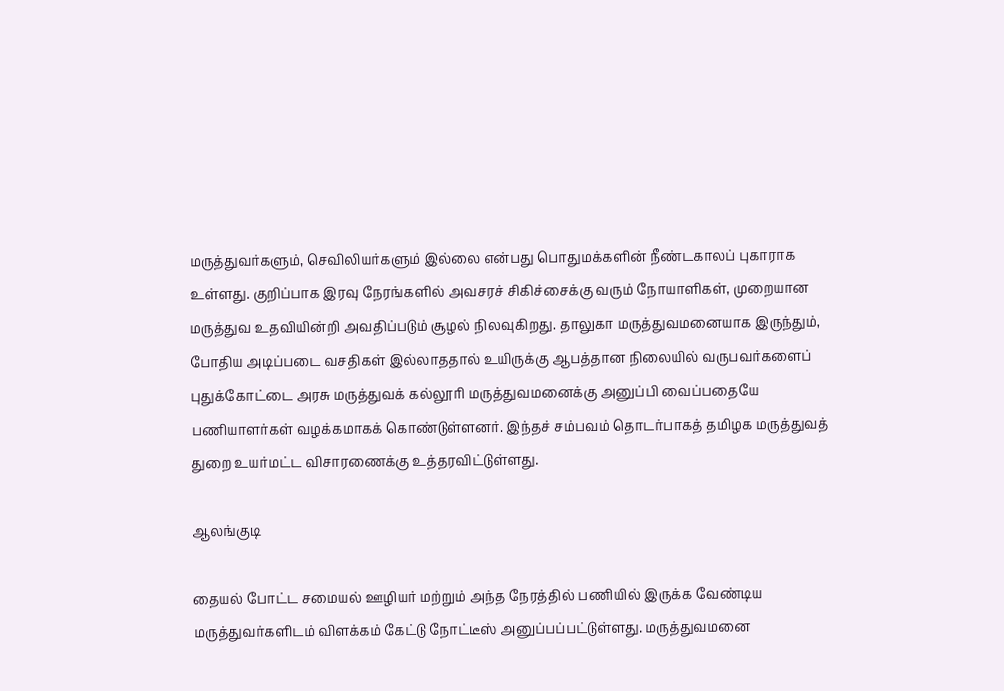மருத்துவர்களும், செவிலியர்களும் இல்லை என்பது பொதுமக்களின் நீண்டகாலப் புகாராக உள்ளது. குறிப்பாக இரவு நேரங்களில் அவசரச் சிகிச்சைக்கு வரும் நோயாளிகள், முறையான மருத்துவ உதவியின்றி அவதிப்படும் சூழல் நிலவுகிறது. தாலுகா மருத்துவமனையாக இருந்தும், போதிய அடிப்படை வசதிகள் இல்லாததால் உயிருக்கு ஆபத்தான நிலையில் வருபவர்களைப் புதுக்கோட்டை அரசு மருத்துவக் கல்லூரி மருத்துவமனைக்கு அனுப்பி வைப்பதையே பணியாளர்கள் வழக்கமாகக் கொண்டுள்ளனர். இந்தச் சம்பவம் தொடர்பாகத் தமிழக மருத்துவத் துறை உயர்மட்ட விசாரணைக்கு உத்தரவிட்டுள்ளது.

ஆலங்குடி

தையல் போட்ட சமையல் ஊழியர் மற்றும் அந்த நேரத்தில் பணியில் இருக்க வேண்டிய மருத்துவர்களிடம் விளக்கம் கேட்டு நோட்டீஸ் அனுப்பப்பட்டுள்ளது. மருத்துவமனை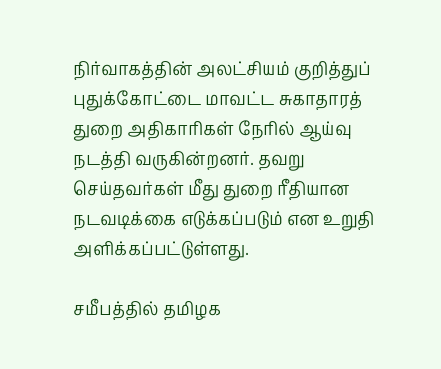நிர்வாகத்தின் அலட்சியம் குறித்துப் புதுக்கோட்டை மாவட்ட சுகாதாரத் துறை அதிகாரிகள் நேரில் ஆய்வு நடத்தி வருகின்றனர். தவறு செய்தவர்கள் மீது துறை ரீதியான நடவடிக்கை எடுக்கப்படும் என உறுதி அளிக்கப்பட்டுள்ளது.

சமீபத்தில் தமிழக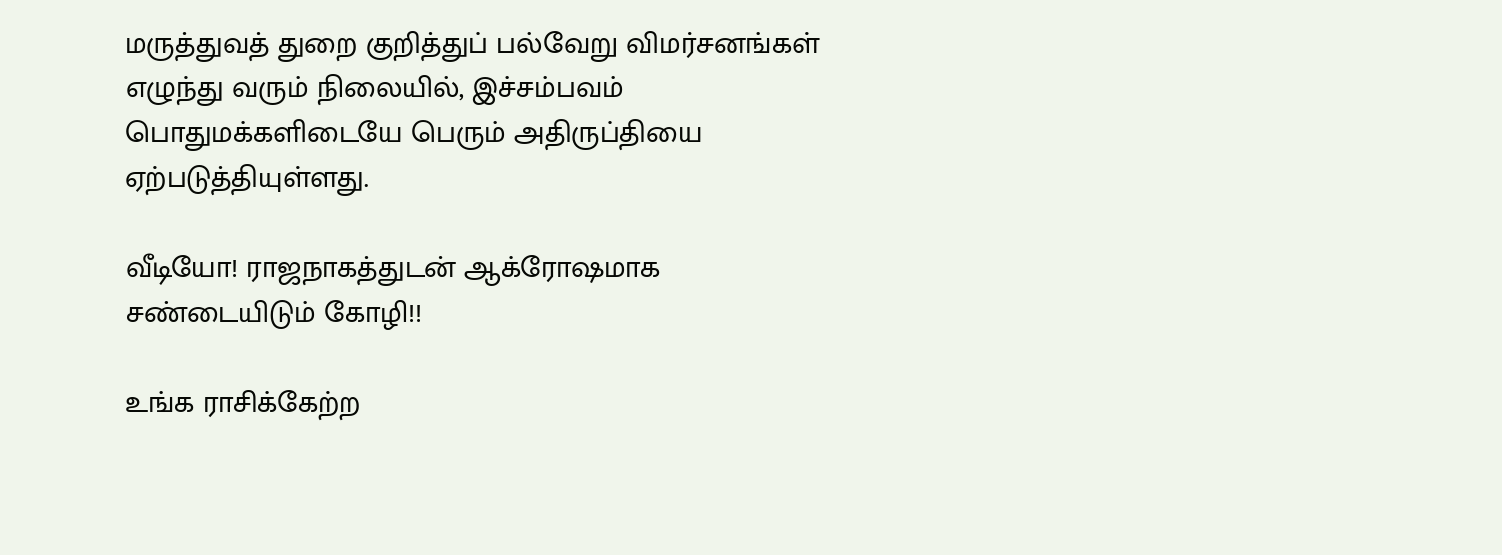மருத்துவத் துறை குறித்துப் பல்வேறு விமர்சனங்கள் எழுந்து வரும் நிலையில், இச்சம்பவம் பொதுமக்களிடையே பெரும் அதிருப்தியை ஏற்படுத்தியுள்ளது.

வீடியோ! ராஜநாகத்துடன் ஆக்ரோஷமாக சண்டையிடும் கோழி!!

உங்க ராசிக்கேற்ற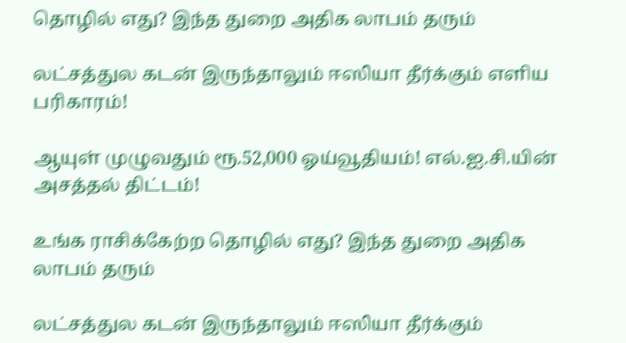தொழில் எது? இந்த துறை அதிக லாபம் தரும்

லட்சத்துல கடன் இருந்தாலும் ஈஸியா தீர்க்கும் எளிய பரிகாரம்!

ஆயுள் முழுவதும் ரூ.52,000 ஓய்வூதியம்! எல்.ஐ.சி.யின் அசத்தல் திட்டம்!

உங்க ராசிக்கேற்ற தொழில் எது? இந்த துறை அதிக லாபம் தரும்

லட்சத்துல கடன் இருந்தாலும் ஈஸியா தீர்க்கும்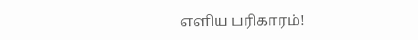எளிய பரிகாரம்!